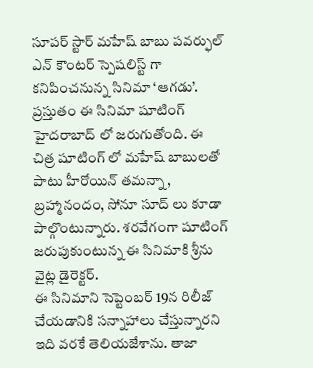సూపర్ స్టార్ మహేష్ బాబు పవర్ఫుల్ ఎన్ కౌంటర్ స్పెషలిస్ట్ గా కనిపించనున్న సినిమా ‘ఆగడు’. ప్రస్తుతం ఈ సినిమా షూటింగ్ హైదరాబాద్ లో జరుగుతోంది. ఈ చిత్ర షూటింగ్ లో మహేష్ బాబులతో పాటు హీరోయిన్ తమన్నా, బ్రహ్మానందం, సోనూ సూద్ లు కూడా పాల్గొంటున్నారు. శరవేగంగా షూటింగ్ జరుపుకుంటున్న ఈ సినిమాకి శ్రీను వైట్ల డైరెక్టర్.
ఈ సినిమాని సెప్టెంబర్ 19న రిలీజ్ చేయడానికి సన్నాహాలు చేస్తున్నారని ఇది వరకే తెలియజేశాను. తాజా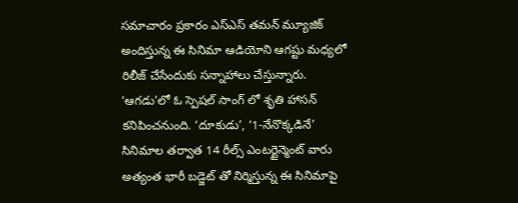సమాచారం ప్రకారం ఎస్ఎస్ తమన్ మ్యూజిక్ అందిస్తున్న ఈ సినిమా ఆడియోని ఆగష్టు మధ్యలో రిలీజ్ చేసేందుకు సన్నాహాలు చేస్తున్నారు. ‘ఆగడు’లో ఓ స్పెషల్ సాంగ్ లో శృతి హాసన్ కనిపించనుంది. ‘దూకుడు’, ‘1-నేనొక్కడినే’ సినిమాల తర్వాత 14 రీల్స్ ఎంటర్టైన్మెంట్ వారు అత్యంత భారీ బడ్జెట్ తో నిర్మిస్తున్న ఈ సినిమాపై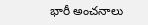భారీ అంచనాలు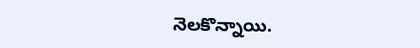నెలకొన్నాయి.